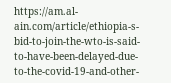https://am.al-ain.com/article/ethiopia-s-bid-to-join-the-wto-is-said-to-have-been-delayed-due-to-the-covid-19-and-other-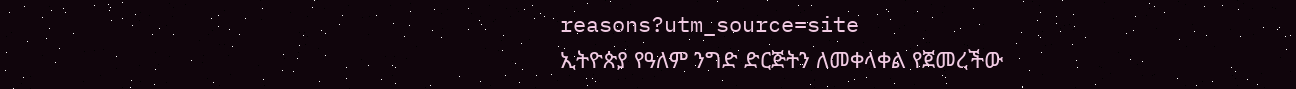reasons?utm_source=site
ኢትዮጵያ የዓለም ንግድ ድርጅትን ለመቀላቀል የጀመረችው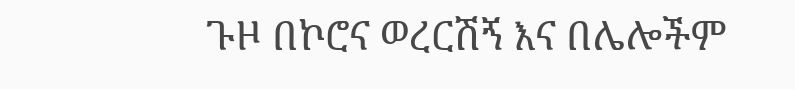ጉዞ በኮሮና ወረርሽኝ እና በሌሎችም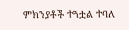ምክንያቶች ተጓቷል ተባለ